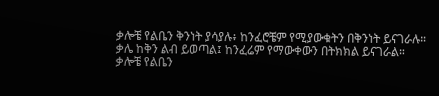ቃሎቼ የልቤን ቅንነት ያሳያሉ፥ ከንፈሮቼም የሚያውቁትን በቅንነት ይናገራሉ።
ቃሌ ከቅን ልብ ይወጣል፤ ከንፈሬም የማውቀውን በትክክል ይናገራል።
ቃሎቼ የልቤን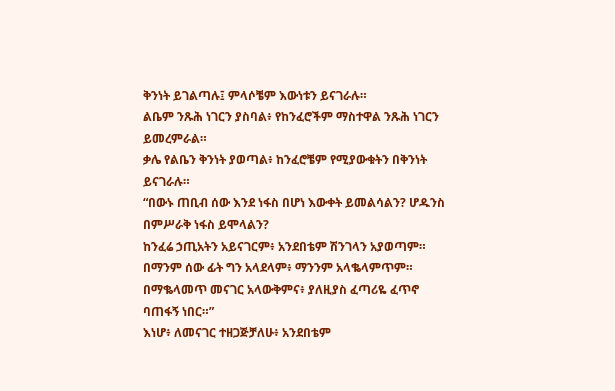ቅንነት ይገልጣሉ፤ ምላሶቼም እውነቱን ይናገራሉ።
ልቤም ንጹሕ ነገርን ያስባል፥ የከንፈሮችም ማስተዋል ንጹሕ ነገርን ይመረምራል።
ቃሌ የልቤን ቅንነት ያወጣል፥ ከንፈሮቼም የሚያውቁትን በቅንነት ይናገራሉ።
“በውኑ ጠቢብ ሰው እንደ ነፋስ በሆነ እውቀት ይመልሳልን? ሆዱንስ በምሥራቅ ነፋስ ይሞላልን?
ከንፈሬ ኃጢአትን አይናገርም፥ አንደበቴም ሽንገላን አያወጣም።
በማንም ሰው ፊት ግን አላደላም፥ ማንንም አላቈላምጥም።
በማቈላመጥ መናገር አላውቅምና፥ ያለዚያስ ፈጣሪዬ ፈጥኖ ባጠፋኝ ነበር።”
እነሆ፥ ለመናገር ተዘጋጅቻለሁ፥ አንደበቴም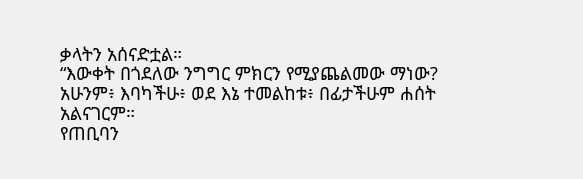ቃላትን አሰናድቷል።
“እውቀት በጎደለው ንግግር ምክርን የሚያጨልመው ማነው?
አሁንም፥ እባካችሁ፥ ወደ እኔ ተመልከቱ፥ በፊታችሁም ሐሰት አልናገርም።
የጠቢባን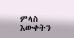ምላስ እውቀትን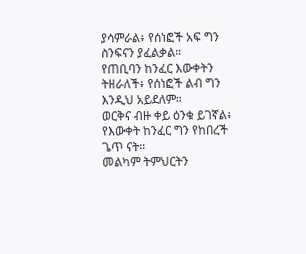ያሳምራል፥ የሰነፎች አፍ ግን ስንፍናን ያፈልቃል።
የጠቢባን ከንፈር እውቀትን ትዘራለች፥ የሰነፎች ልብ ግን እንዲህ አይደለም።
ወርቅና ብዙ ቀይ ዕንቁ ይገኛል፥ የእውቀት ከንፈር ግን የከበረች ጌጥ ናት።
መልካም ትምህርትን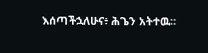እሰጣችኋለሁና፥ ሕጌን አትተዉ።